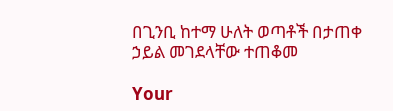በጊንቢ ከተማ ሁለት ወጣቶች በታጠቀ ኃይል መገደላቸው ተጠቆመ

Your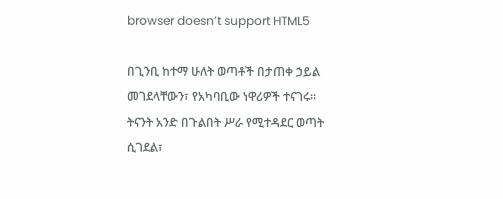browser doesn’t support HTML5

በጊንቢ ከተማ ሁለት ወጣቶች በታጠቀ ኃይል መገደላቸውን፣ የአካባቢው ነዋሪዎች ተናገሩ፡፡ ትናንት አንድ በጉልበት ሥራ የሚተዳደር ወጣት ሲገደል፣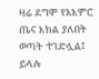ዛሬ ደግሞ የአእምሮ ጤና እክል ያለበት ወጣት ተገድሏል፤ ይላሉ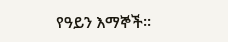የዓይን እማኞች፡፡